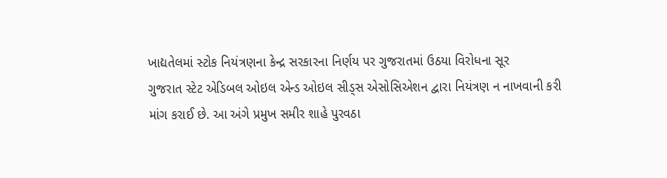ખાદ્યતેલમાં સ્ટોક નિયંત્રણના કેન્દ્ર સરકારના નિર્ણય પર ગુજરાતમાં ઉઠયા વિરોધના સૂર
ગુજરાત સ્ટેટ એડિબલ ઓઇલ એન્ડ ઓઇલ સીડ્સ એસોસિએશન દ્વારા નિયંત્રણ ન નાખવાની કરી માંગ કરાઈ છે. આ અંગે પ્રમુખ સમીર શાહે પુરવઠા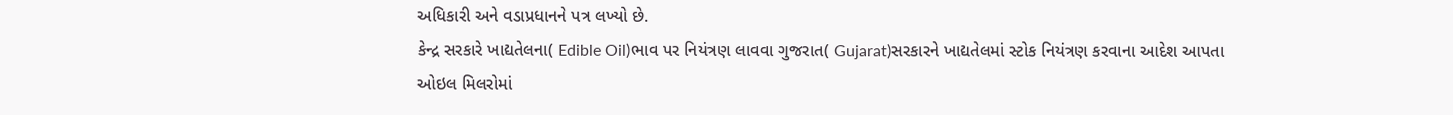અધિકારી અને વડાપ્રધાનને પત્ર લખ્યો છે.
કેન્દ્ર સરકારે ખાદ્યતેલના( Edible Oil)ભાવ પર નિયંત્રણ લાવવા ગુજરાત( Gujarat)સરકારને ખાદ્યતેલમાં સ્ટોક નિયંત્રણ કરવાના આદેશ આપતા ઓઇલ મિલરોમાં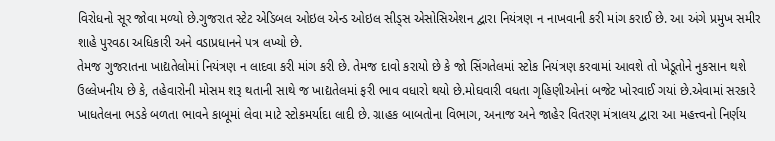વિરોધનો સૂર જોવા મળ્યો છે.ગુજરાત સ્ટેટ એડિબલ ઓઇલ એન્ડ ઓઇલ સીડ્સ એસોસિએશન દ્વારા નિયંત્રણ ન નાખવાની કરી માંગ કરાઈ છે. આ અંગે પ્રમુખ સમીર શાહે પુરવઠા અધિકારી અને વડાપ્રધાનને પત્ર લખ્યો છે.
તેમજ ગુજરાતના ખાદ્યતેલોમાં નિયંત્રણ ન લાદવા કરી માંગ કરી છે. તેમજ દાવો કરાયો છે કે જો સિંગતેલમાં સ્ટોક નિયંત્રણ કરવામાં આવશે તો ખેડૂતોને નુકસાન થશે
ઉલ્લેખનીય છે કે, તહેવારોની મોસમ શરૂ થતાની સાથે જ ખાદ્યતેલમાં ફરી ભાવ વધારો થયો છે.મોઘવારી વધતા ગૃહિણીઓનાં બજેટ ખોરવાઈ ગયાં છે.એવામાં સરકારે ખાધતેલના ભડકે બળતા ભાવને કાબૂમાં લેવા માટે સ્ટોકમર્યાદા લાદી છે. ગ્રાહક બાબતોના વિભાગ, અનાજ અને જાહેર વિતરણ મંત્રાલય દ્વારા આ મહત્ત્વનો નિર્ણય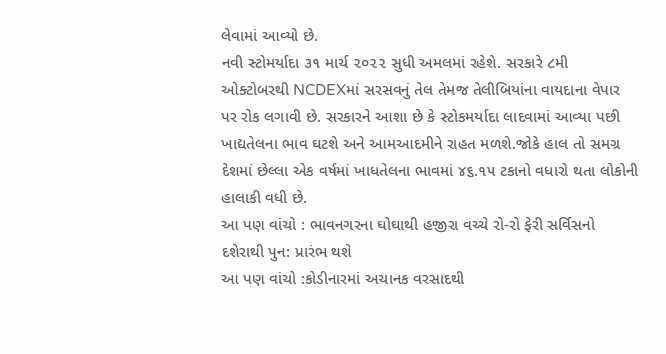લેવામાં આવ્યો છે.
નવી સ્ટોમર્યાદા ૩૧ માર્ચ ૨૦૨૨ સુધી અમલમાં રહેશે. સરકારે ૮મી ઓક્ટોબરથી NCDEXમાં સરસવનું તેલ તેમજ તેલીબિયાંના વાયદાના વેપાર પર રોક લગાવી છે. સરકારને આશા છે કે સ્ટોકમર્યાદા લાદવામાં આવ્યા પછી ખાદ્યતેલના ભાવ ઘટશે અને આમઆદમીને રાહત મળશે.જોકે હાલ તો સમગ્ર દેશમાં છેલ્લા એક વર્ષમાં ખાધતેલના ભાવમાં ૪૬.૧૫ ટકાનો વધારો થતા લોકોની હાલાકી વધી છે.
આ પણ વાંચો : ભાવનગરના ઘોઘાથી હજીરા વચ્ચે રો-રો ફેરી સર્વિસનો દશેરાથી પુન: પ્રારંભ થશે
આ પણ વાંચો :કોડીનારમાં અચાનક વરસાદથી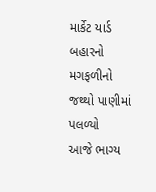માર્કેટ યાર્ડ બહારનો મગફળીનો જથ્થો પાણીમાં પલળ્યો
આજે ભાગ્ય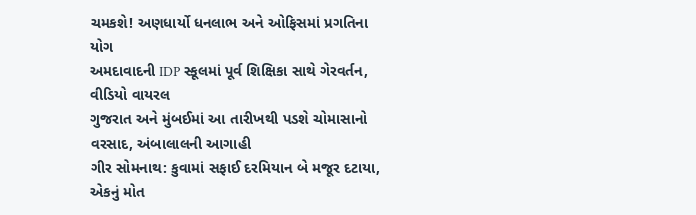ચમકશે! અણધાર્યો ધનલાભ અને ઓફિસમાં પ્રગતિના યોગ
અમદાવાદની IDP સ્કૂલમાં પૂર્વ શિક્ષિકા સાથે ગેરવર્તન, વીડિયો વાયરલ
ગુજરાત અને મુંબઈમાં આ તારીખથી પડશે ચોમાસાનો વરસાદ, અંબાલાલની આગાહી
ગીર સોમનાથ: કુવામાં સફાઈ દરમિયાન બે મજૂર દટાયા, એકનું મોત